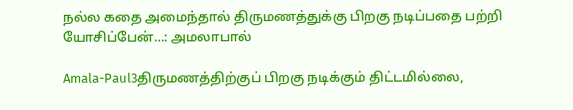நல்ல கதை அமைந்தால் திருமணத்துக்கு பிறகு நடிப்பதை பற்றி யோசிப்பேன்…: அமலாபால்

Amala-Paul3திருமணத்திற்குப் பிறகு நடிக்கும் திட்டமில்லை,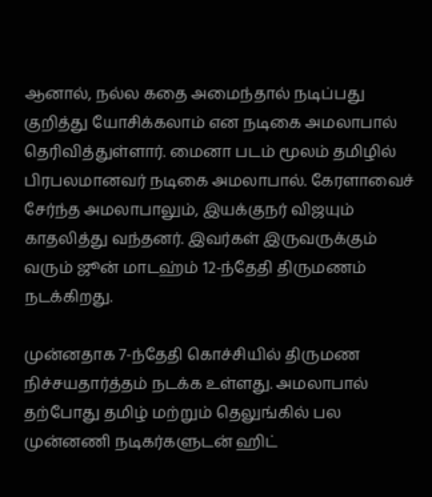ஆனால், நல்ல கதை அமைந்தால் நடிப்பது குறித்து யோசிக்கலாம் என நடிகை அமலாபால் தெரிவித்துள்ளார். மைனா படம் மூலம் தமிழில் பிரபலமானவர் நடிகை அமலாபால். கேரளாவைச் சேர்ந்த அமலாபாலும், இயக்குநர் விஜயும் காதலித்து வந்தனர். இவர்கள் இருவருக்கும் வரும் ஜூன் மாடஹ்ம் 12-ந்தேதி திருமணம் நடக்கிறது.

முன்னதாக 7-ந்தேதி கொச்சியில் திருமண நிச்சயதார்த்தம் நடக்க உள்ளது. அமலாபால் தற்போது தமிழ் மற்றும் தெலுங்கில் பல முன்னணி நடிகர்களுடன் ஹிட்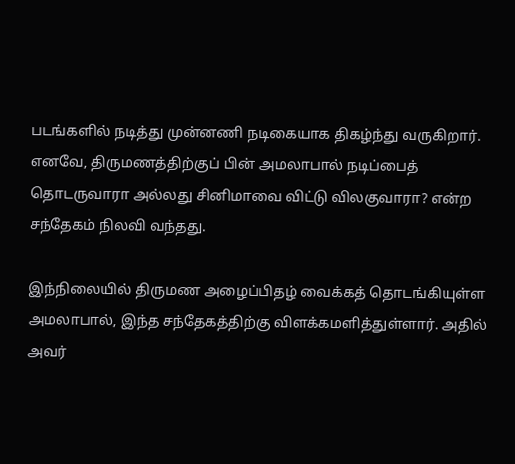படங்களில் நடித்து முன்னணி நடிகையாக திகழ்ந்து வருகிறார். எனவே, திருமணத்திற்குப் பின் அமலாபால் நடிப்பைத் தொடருவாரா அல்லது சினிமாவை விட்டு விலகுவாரா? என்ற சந்தேகம் நிலவி வந்தது.

இந்நிலையில் திருமண அழைப்பிதழ் வைக்கத் தொடங்கியுள்ள அமலாபால், இந்த சந்தேகத்திற்கு விளக்கமளித்துள்ளார். அதில் அவர்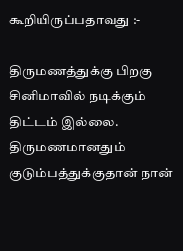கூறியிருப்பதாவது :-

திருமணத்துக்கு பிறகு சினிமாவில் நடிக்கும் திட்டம் இல்லை. திருமணமானதும் குடும்பத்துக்குதான் நான்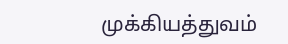முக்கியத்துவம்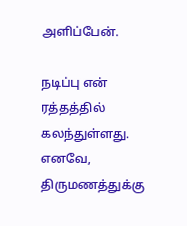அளிப்பேன்.

நடிப்பு என் ரத்தத்தில் கலந்துள்ளது. எனவே, திருமணத்துக்கு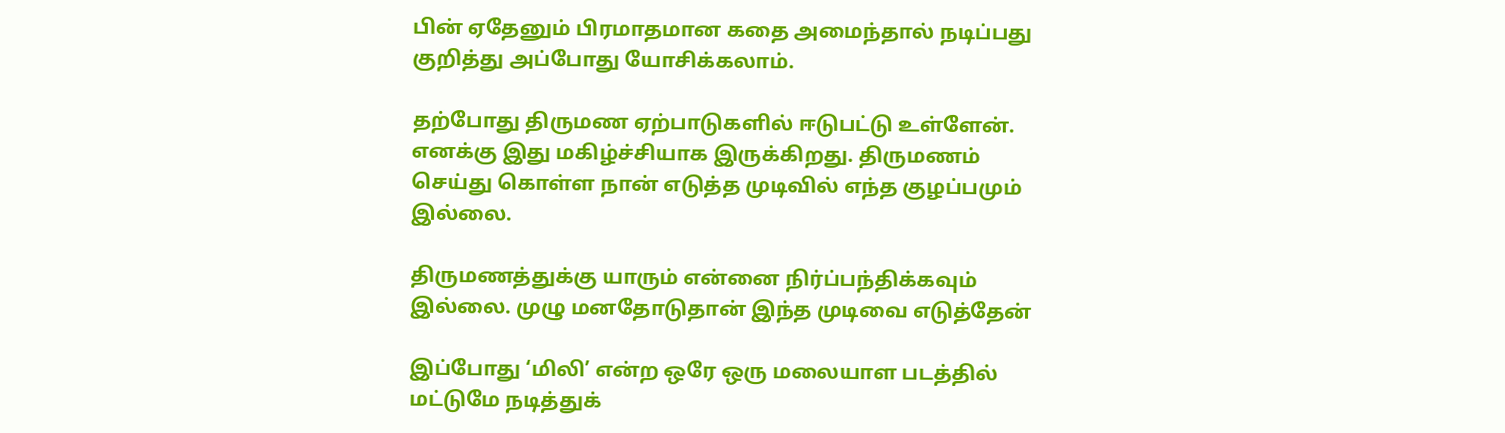பின் ஏதேனும் பிரமாதமான கதை அமைந்தால் நடிப்பது குறித்து அப்போது யோசிக்கலாம்.

தற்போது திருமண ஏற்பாடுகளில் ஈடுபட்டு உள்ளேன். எனக்கு இது மகிழ்ச்சியாக இருக்கிறது. திருமணம் செய்து கொள்ள நான் எடுத்த முடிவில் எந்த குழப்பமும் இல்லை.

திருமணத்துக்கு யாரும் என்னை நிர்ப்பந்திக்கவும் இல்லை. முழு மனதோடுதான் இந்த முடிவை எடுத்தேன்

இப்போது ‘மிலி’ என்ற ஒரே ஒரு மலையாள படத்தில் மட்டுமே நடித்துக்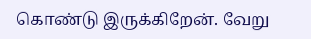கொண்டு இருக்கிறேன். வேறு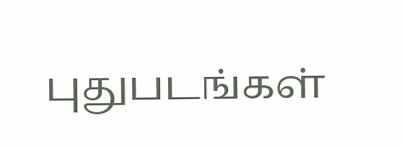புதுபடங்கள்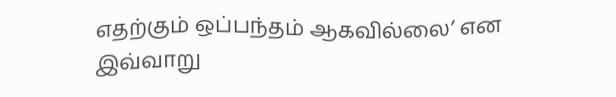எதற்கும் ஒப்பந்தம் ஆகவில்லை’ என இவ்வாறு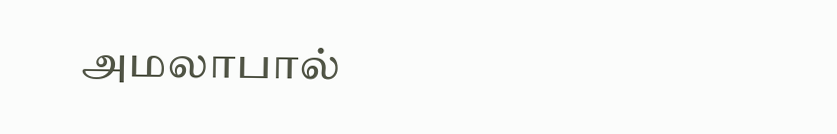அமலாபால்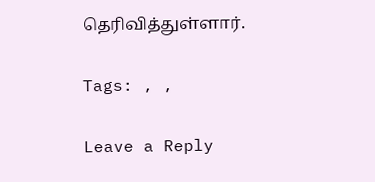தெரிவித்துள்ளார்.

Tags: , ,

Leave a Reply